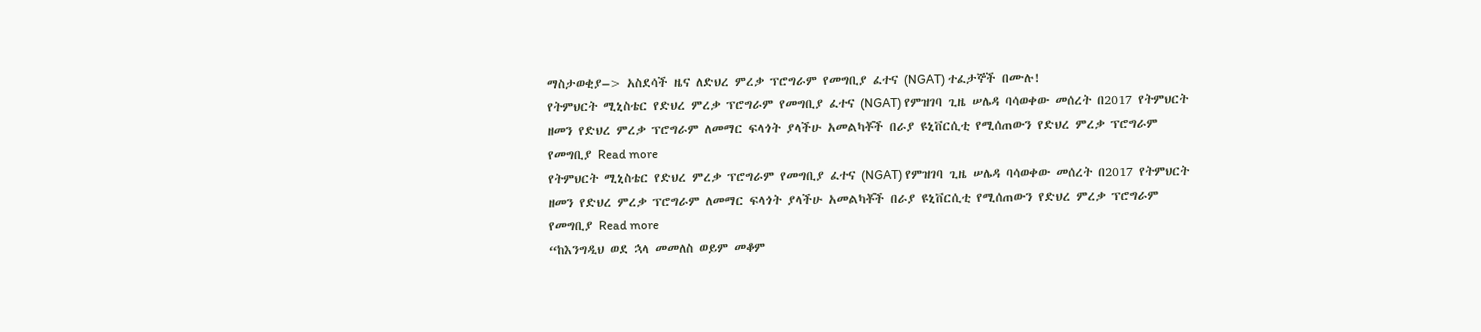ማስታወቂያ–> አስደሳች ዜና ለድህረ ምረቃ ፕሮግራም የመግቢያ ፈተና (NGAT) ተፈታኞች በሙሉ!
የትምህርት ሚኒስቴር የድህረ ምረቃ ፕሮግራም የመግቢያ ፈተና (NGAT) የምዝገባ ጊዜ ሠሌዳ ባሳወቀው መሰረት በ2017 የትምህርት ዘመን የድህረ ምረቃ ፕሮግራም ለመማር ፍላጎት ያላችሁ አመልካቾች በራያ ዩኒቨርሲቲ የሚሰጠውን የድህረ ምረቃ ፕሮግራም የመግቢያ Read more
የትምህርት ሚኒስቴር የድህረ ምረቃ ፕሮግራም የመግቢያ ፈተና (NGAT) የምዝገባ ጊዜ ሠሌዳ ባሳወቀው መሰረት በ2017 የትምህርት ዘመን የድህረ ምረቃ ፕሮግራም ለመማር ፍላጎት ያላችሁ አመልካቾች በራያ ዩኒቨርሲቲ የሚሰጠውን የድህረ ምረቃ ፕሮግራም የመግቢያ Read more
“ከእንግዲህ ወደ ኋላ መመለስ ወይም መቆም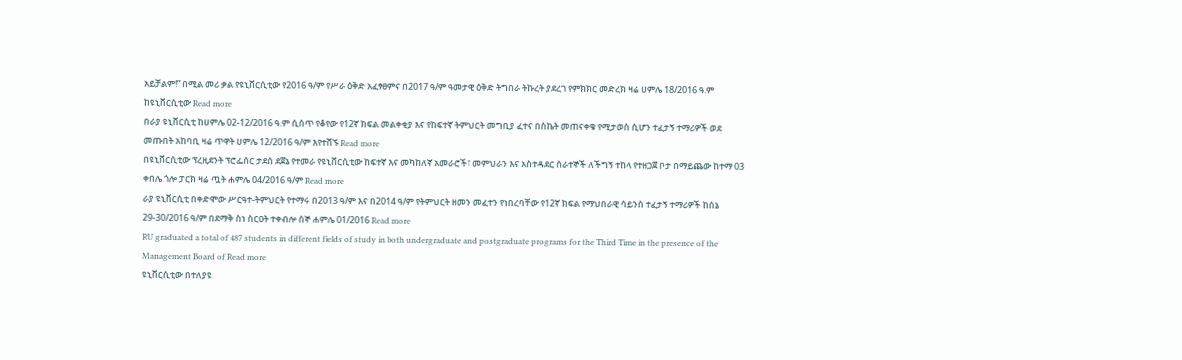አይቻልም!” በሚል መሪ ቃል የዩኒቨርሲቲው የ2016 ዓ/ም የሥራ ዕቅድ አፈፃፀምና በ2017 ዓ/ም ዓመታዊ ዕቅድ ትግበራ ትኩረት ያደረገ የምክክር መድረክ ዛሬ ሀምሌ 18/2016 ዓ.ም ከዩኒቨርሲቲው Read more
በራያ ዩኒቨርሲቲ ከሀምሌ 02-12/2016 ዓ.ም ሲሰጥ የቆየው የ12ኛ ክፍል መልቀቂያ እና የከፍተኛ ትምህርት መግቢያ ፈተና በስኬት መጠናቀቁ የሚታወስ ሲሆን ተፈታኝ ተማሪዎች ወደ መጡበት አከባቢ ዛሬ ጥዋት ሀምሌ 12/2016 ዓ/ም እየተሸኙ Read more
በዩኒቨርሲቲው ፕረዚደንት ፕሮፌሰር ታደሰ ደጀኔ የተመራ የዩኒቨርሲቲው ከፍተኛ እና መካከለኛ አመራሮች፣ መምህራን እና አስተዳደር ሰራተኞች ለችግኝ ተከላ የተዘጋጀ ቦታ በማይጨው ከተማ 03 ቀበሌ ጎሎ ፓርክ ዛሬ ጧት ሐምሌ 04/2016 ዓ/ም Read more
ራያ ዩኒቨርሲቲ በቀድሞው ሥርዓተ-ትምህርት የተማሩ በ2013 ዓ/ም እና በ2014 ዓ/ም የትምህርት ዘመን መፈተን የነበረባቸው የ12ኛ ክፍል የማህበራዊ ሳይንስ ተፈታኝ ተማሪዎች ከሰኔ 29-30/2016 ዓ/ም በደማቅ ስነ ስርዐት ተቀብሎ ሰኞ ሐምሌ 01/2016 Read more
RU graduated a total of 487 students in different fields of study in both undergraduate and postgraduate programs for the Third Time in the presence of the Management Board of Read more
ዩኒቨርሲቲው በተለያዩ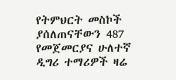የትምህርት መስኮች ያሰለጠናቸውን 487 የመጀመርያና ሁለተኛ ዲግሪ ተማሪዎች ዛሬ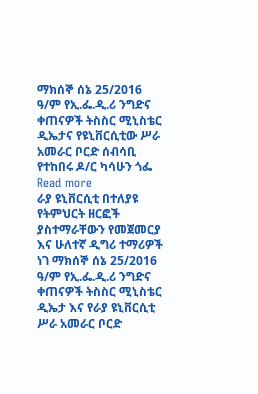ማክሰኞ ሰኔ 25/2016 ዓ/ም የኢ.ፌ.ዲ.ሪ ንግድና ቀጠናዎች ትስስር ሚኒስቴር ዲኤታና የዩኒቨርሲቲው ሥራ አመራር ቦርድ ሰብሳቢ የተከበሩ ዶ/ር ካሳሁን ጎፌ Read more
ራያ ዩኒቨርሲቲ በተለያዩ የትምህርት ዘርፎች ያስተማራቸውን የመጀመርያ እና ሁለተኛ ዲግሪ ተማሪዎች ነገ ማክሰኞ ሰኔ 25/2016 ዓ/ም የኢ.ፌ.ዲ.ሪ ንግድና ቀጠናዎች ትስስር ሚኒስቴር ዲኤታ እና የራያ ዩኒቨርሲቲ ሥራ አመራር ቦርድ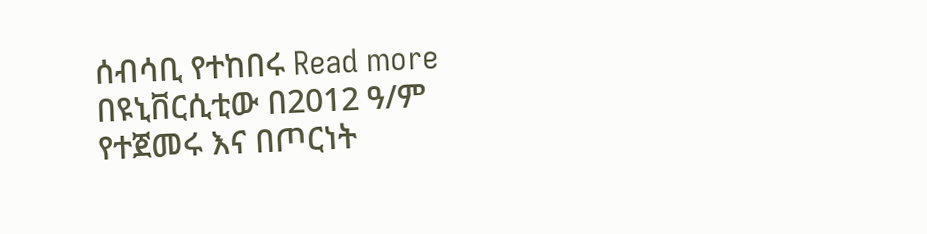ሰብሳቢ የተከበሩ Read more
በዩኒቨርሲቲው በ2012 ዓ/ም የተጀመሩ እና በጦርነት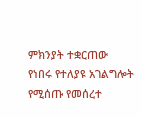ምክንያት ተቋርጠው የነበሩ የተለያዩ አገልግሎት የሚሰጡ የመሰረተ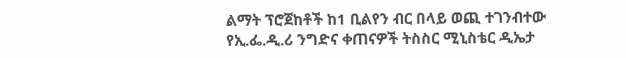ልማት ፕሮጀከቶች ከ1 ቢልየን ብር በላይ ወጪ ተገንብተው የኢ.ፌ.ዲ.ሪ ንግድና ቀጠናዎች ትስስር ሚኒስቴር ዲኤታ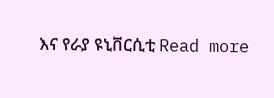እና የራያ ዩኒቨርሲቲ Read more